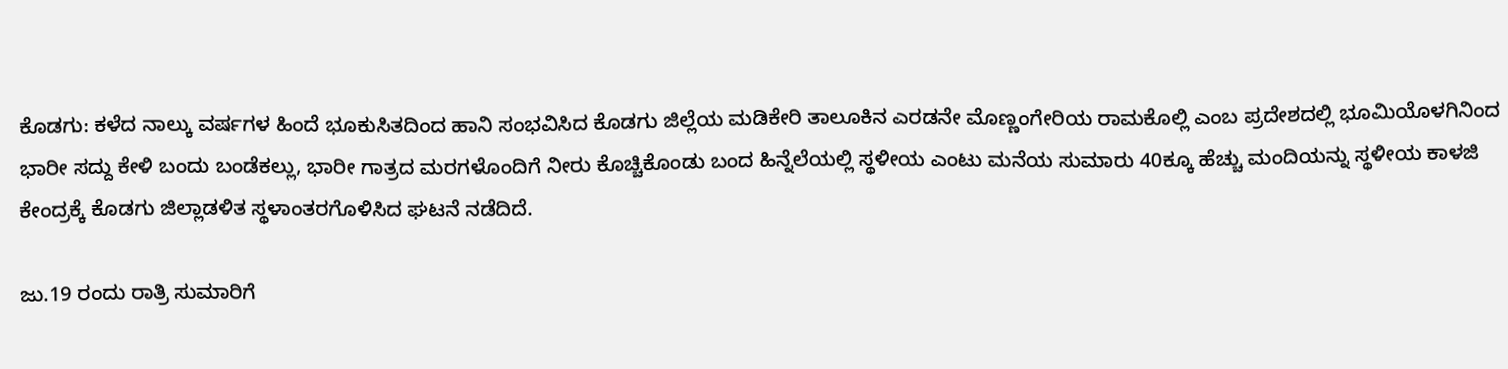ಕೊಡಗು: ಕಳೆದ ನಾಲ್ಕು ವರ್ಷಗಳ ಹಿಂದೆ ಭೂಕುಸಿತದಿಂದ ಹಾನಿ ಸಂಭವಿಸಿದ ಕೊಡಗು ಜಿಲ್ಲೆಯ ಮಡಿಕೇರಿ ತಾಲೂಕಿನ ಎರಡನೇ ಮೊಣ್ಣಂಗೇರಿಯ ರಾಮಕೊಲ್ಲಿ ಎಂಬ ಪ್ರದೇಶದಲ್ಲಿ ಭೂಮಿಯೊಳಗಿನಿಂದ ಭಾರೀ ಸದ್ದು ಕೇಳಿ ಬಂದು ಬಂಡೆಕಲ್ಲು, ಭಾರೀ ಗಾತ್ರದ ಮರಗಳೊಂದಿಗೆ ನೀರು ಕೊಚ್ಚಿಕೊಂಡು ಬಂದ ಹಿನ್ನೆಲೆಯಲ್ಲಿ ಸ್ಥಳೀಯ ಎಂಟು ಮನೆಯ ಸುಮಾರು 40ಕ್ಕೂ ಹೆಚ್ಚು ಮಂದಿಯನ್ನು ಸ್ಥಳೀಯ ಕಾಳಜಿ ಕೇಂದ್ರಕ್ಕೆ ಕೊಡಗು ಜಿಲ್ಲಾಡಳಿತ ಸ್ಥಳಾಂತರಗೊಳಿಸಿದ ಘಟನೆ ನಡೆದಿದೆ.

ಜು.19 ರಂದು ರಾತ್ರಿ ಸುಮಾರಿಗೆ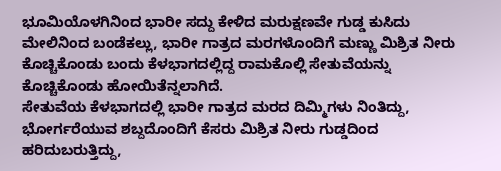ಭೂಮಿಯೊಳಗಿನಿಂದ ಭಾರೀ ಸದ್ದು ಕೇಳಿದ ಮರುಕ್ಷಣವೇ ಗುಡ್ಡ ಕುಸಿದು ಮೇಲಿನಿಂದ ಬಂಡೆಕಲ್ಲು, ಭಾರೀ ಗಾತ್ರದ ಮರಗಳೊಂದಿಗೆ ಮಣ್ಣು ಮಿಶ್ರಿತ ನೀರು ಕೊಚ್ಚಿಕೊಂಡು ಬಂದು ಕೆಳಭಾಗದಲ್ಲಿದ್ದ ರಾಮಕೊಲ್ಲಿ ಸೇತುವೆಯನ್ನು ಕೊಚ್ಚಿಕೊಂಡು ಹೋಯಿತೆನ್ನಲಾಗಿದೆ.
ಸೇತುವೆಯ ಕೆಳಭಾಗದಲ್ಲಿ ಭಾರೀ ಗಾತ್ರದ ಮರದ ದಿಮ್ಮಿಗಳು ನಿಂತಿದ್ದು, ಭೋರ್ಗರೆಯುವ ಶಬ್ದದೊಂದಿಗೆ ಕೆಸರು ಮಿಶ್ರಿತ ನೀರು ಗುಡ್ಡದಿಂದ ಹರಿದುಬರುತ್ತಿದ್ದು,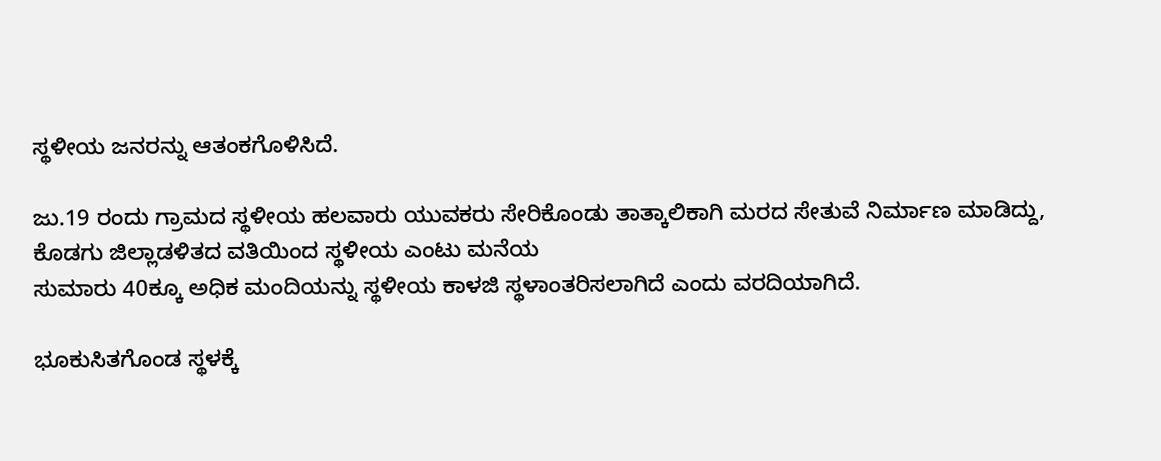ಸ್ಥಳೀಯ ಜನರನ್ನು ಆತಂಕಗೊಳಿಸಿದೆ.

ಜು.19 ರಂದು ಗ್ರಾಮದ ಸ್ಥಳೀಯ ಹಲವಾರು ಯುವಕರು ಸೇರಿಕೊಂಡು ತಾತ್ಕಾಲಿಕಾಗಿ ಮರದ ಸೇತುವೆ ನಿರ್ಮಾಣ ಮಾಡಿದ್ದು, ಕೊಡಗು ಜಿಲ್ಲಾಡಳಿತದ ವತಿಯಿಂದ ಸ್ಥಳೀಯ ಎಂಟು ಮನೆಯ
ಸುಮಾರು 40ಕ್ಕೂ ಅಧಿಕ ಮಂದಿಯನ್ನು ಸ್ಥಳೀಯ ಕಾಳಜಿ ಸ್ಥಳಾಂತರಿಸಲಾಗಿದೆ ಎಂದು ವರದಿಯಾಗಿದೆ.

ಭೂಕುಸಿತಗೊಂಡ ಸ್ಥಳಕ್ಕೆ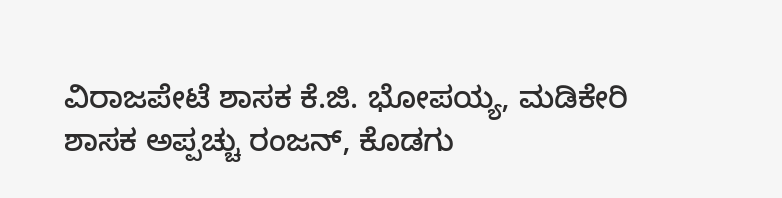ವಿರಾಜಪೇಟೆ ಶಾಸಕ ಕೆ.ಜಿ. ಭೋಪಯ್ಯ, ಮಡಿಕೇರಿ ಶಾಸಕ ಅಪ್ಪಚ್ಚು ರಂಜನ್, ಕೊಡಗು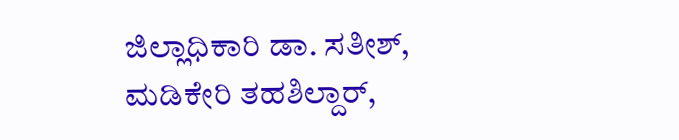ಜಿಲ್ಲಾಧಿಕಾರಿ ಡಾ. ಸತೀಶ್, ಮಡಿಕೇರಿ ತಹಶಿಲ್ದಾರ್,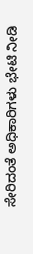ಸೇರಿದಂತೆ ಅಧಿಕಾರಿಗಳು ಭೇಟಿ ನೀಡಿ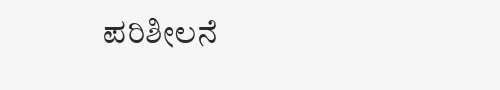ಪರಿಶೀಲನೆ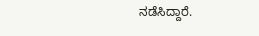ನಡೆಸಿದ್ದಾರೆ.